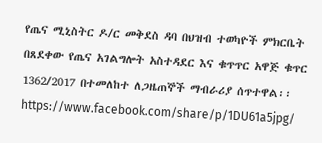የጤና ሚኒስትር ዶ/ር መቅደስ ዳባ በህዝብ ተወካዮች ምክርቤት በጸደቀው የጤና አገልግሎት አስተዳደር እና ቁጥጥር አዋጅ ቁጥር 1362/2017 በተመለከተ ለጋዜጠኞች ማብራሪያ ሰጥተዋል፡፡
https://www.facebook.com/share/p/1DU61a5jpg/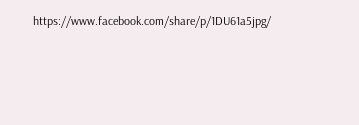https://www.facebook.com/share/p/1DU61a5jpg/